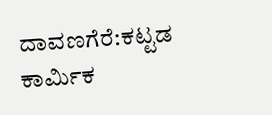ದಾವಣಗೆರೆ:ಕಟ್ಟಡ ಕಾರ್ಮಿಕ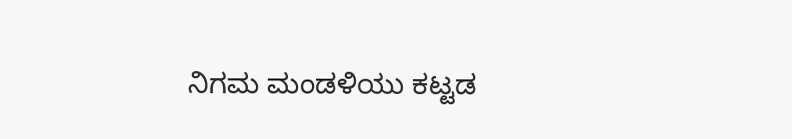ನಿಗಮ ಮಂಡಳಿಯು ಕಟ್ಟಡ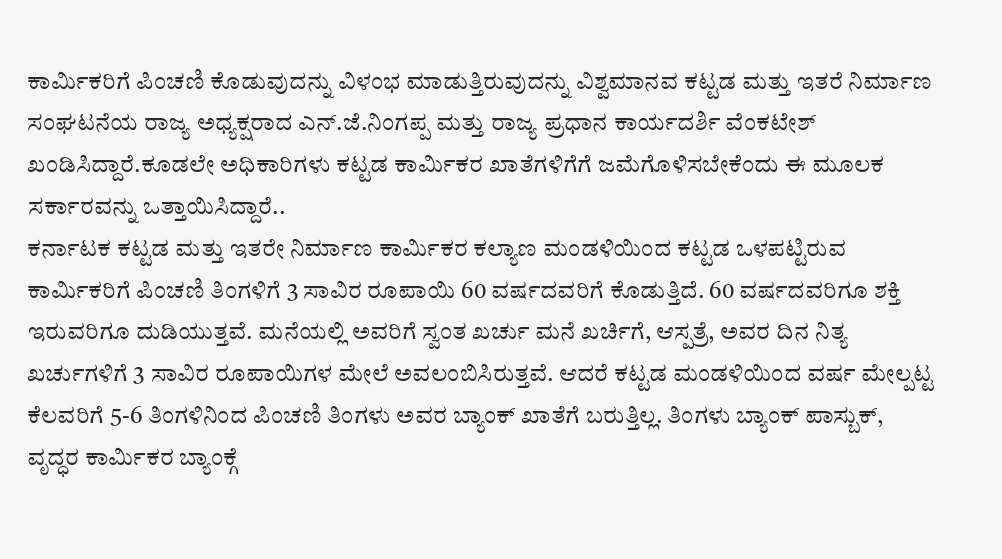ಕಾರ್ಮಿಕರಿಗೆ ಪಿಂಚಣಿ ಕೊಡುವುದನ್ನು ವಿಳಂಭ ಮಾಡುತ್ತಿರುವುದನ್ನು ವಿಶ್ವಮಾನವ ಕಟ್ಟಡ ಮತ್ತು ಇತರೆ ನಿರ್ಮಾಣ ಸಂಘಟನೆಯ ರಾಜ್ಯ ಅಧ್ಯಕ್ಷರಾದ ಎನ್.ಜೆ.ನಿಂಗಪ್ಪ ಮತ್ತು ರಾಜ್ಯ ಪ್ರಧಾನ ಕಾರ್ಯದರ್ಶಿ ವೆಂಕಟೇಶ್ ಖಂಡಿಸಿದ್ದಾರೆ.ಕೂಡಲೇ ಅಧಿಕಾರಿಗಳು ಕಟ್ಟಡ ಕಾರ್ಮಿಕರ ಖಾತೆಗಳಿಗೆಗೆ ಜಮೆಗೊಳಿಸಬೇಕೆಂದು ಈ ಮೂಲಕ ಸರ್ಕಾರವನ್ನು ಒತ್ತಾಯಿಸಿದ್ದಾರೆ..
ಕರ್ನಾಟಕ ಕಟ್ಟಡ ಮತ್ತು ಇತರೇ ನಿರ್ಮಾಣ ಕಾರ್ಮಿಕರ ಕಲ್ಯಾಣ ಮಂಡಳಿಯಿಂದ ಕಟ್ಟಡ ಒಳಪಟ್ಟಿರುವ ಕಾರ್ಮಿಕರಿಗೆ ಪಿಂಚಣಿ ತಿಂಗಳಿಗೆ 3 ಸಾವಿರ ರೂಪಾಯಿ 60 ವರ್ಷದವರಿಗೆ ಕೊಡುತ್ತಿದೆ. 60 ವರ್ಷದವರಿಗೂ ಶಕ್ತಿ ಇರುವರಿಗೂ ದುಡಿಯುತ್ತವೆ. ಮನೆಯಲ್ಲಿ ಅವರಿಗೆ ಸ್ವಂತ ಖರ್ಚು ಮನೆ ಖರ್ಚಿಗೆ, ಆಸ್ಪತ್ರೆ, ಅವರ ದಿನ ನಿತ್ಯ ಖರ್ಚುಗಳಿಗೆ 3 ಸಾವಿರ ರೂಪಾಯಿಗಳ ಮೇಲೆ ಅವಲಂಬಿಸಿರುತ್ತವೆ. ಆದರೆ ಕಟ್ಟಡ ಮಂಡಳಿಯಿಂದ ವರ್ಷ ಮೇಲ್ಪಟ್ಟ ಕೆಲವರಿಗೆ 5-6 ತಿಂಗಳಿನಿಂದ ಪಿಂಚಣಿ ತಿಂಗಳು ಅವರ ಬ್ಯಾಂಕ್ ಖಾತೆಗೆ ಬರುತ್ತಿಲ್ಲ. ತಿಂಗಳು ಬ್ಯಾಂಕ್ ಪಾಸ್ಬುಕ್, ವೃದ್ಧರ ಕಾರ್ಮಿಕರ ಬ್ಯಾಂಕ್ಗೆ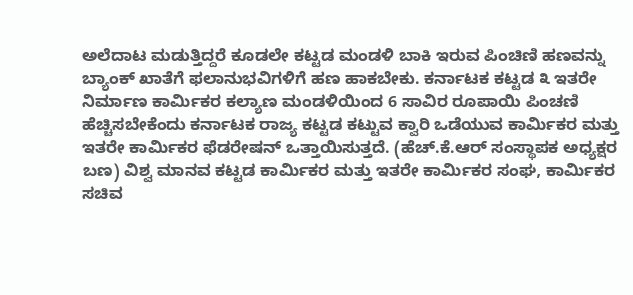ಅಲೆದಾಟ ಮಡುತ್ತಿದ್ದರೆ ಕೂಡಲೇ ಕಟ್ಟಡ ಮಂಡಳಿ ಬಾಕಿ ಇರುವ ಪಿಂಚಿಣಿ ಹಣವನ್ನು ಬ್ಯಾಂಕ್ ಖಾತೆಗೆ ಫಲಾನುಭವಿಗಳಿಗೆ ಹಣ ಹಾಕಬೇಕು. ಕರ್ನಾಟಕ ಕಟ್ಟಡ ೩ ಇತರೇ ನಿರ್ಮಾಣ ಕಾರ್ಮಿಕರ ಕಲ್ಯಾಣ ಮಂಡಳಿಯಿಂದ 6 ಸಾವಿರ ರೂಪಾಯಿ ಪಿಂಚಣಿ ಹೆಚ್ಚಿಸಬೇಕೆಂದು ಕರ್ನಾಟಕ ರಾಜ್ಯ ಕಟ್ಟಡ ಕಟ್ಟುವ ಕ್ವಾರಿ ಒಡೆಯುವ ಕಾರ್ಮಿಕರ ಮತ್ತು ಇತರೇ ಕಾರ್ಮಿಕರ ಫೆಡರೇಷನ್ ಒತ್ತಾಯಿಸುತ್ತದೆ. (ಹೆಚ್.ಕೆ.ಆರ್ ಸಂಸ್ಥಾಪಕ ಅಧ್ಯಕ್ಷರ ಬಣ) ವಿಶ್ವ ಮಾನವ ಕಟ್ಟಡ ಕಾರ್ಮಿಕರ ಮತ್ತು ಇತರೇ ಕಾರ್ಮಿಕರ ಸಂಘ, ಕಾರ್ಮಿಕರ ಸಚಿವ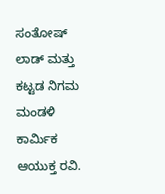ಸಂತೋಷ್ ಲಾಡ್ ಮತ್ತು ಕಟ್ಟಡ ನಿಗಮ ಮಂಡಳಿ ಕಾರ್ಮಿಕ ಆಯುಕ್ತ ರವಿ.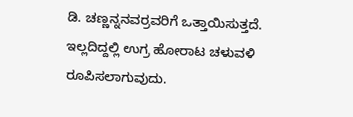ಡಿ. ಚಣ್ಣನ್ನನವರ್ರವರಿಗೆ ಒತ್ತಾಯಿಸುತ್ತದೆ. ಇಲ್ಲದಿದ್ದಲ್ಲಿ ಉಗ್ರ ಹೋರಾಟ ಚಳುವಳಿ ರೂಪಿಸಲಾಗುವುದು.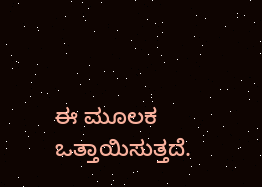ಈ ಮೂಲಕ ಒತ್ತಾಯಿಸುತ್ತದೆ.